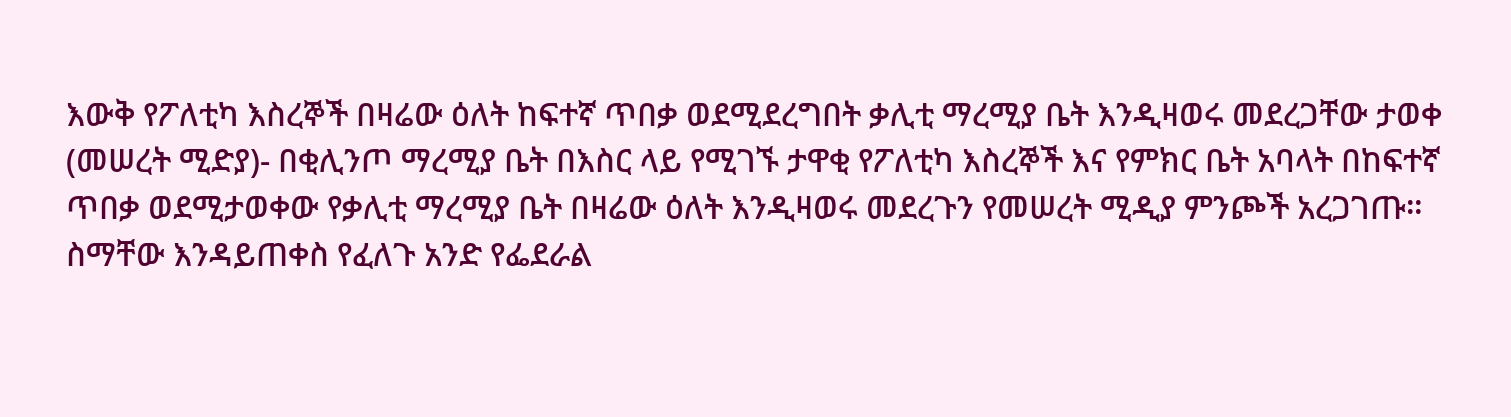እውቅ የፖለቲካ እስረኞች በዛሬው ዕለት ከፍተኛ ጥበቃ ወደሚደረግበት ቃሊቲ ማረሚያ ቤት እንዲዛወሩ መደረጋቸው ታወቀ
(መሠረት ሚድያ)- በቂሊንጦ ማረሚያ ቤት በእስር ላይ የሚገኙ ታዋቂ የፖለቲካ እስረኞች እና የምክር ቤት አባላት በከፍተኛ ጥበቃ ወደሚታወቀው የቃሊቲ ማረሚያ ቤት በዛሬው ዕለት እንዲዛወሩ መደረጉን የመሠረት ሚዲያ ምንጮች አረጋገጡ።
ስማቸው እንዳይጠቀስ የፈለጉ አንድ የፌደራል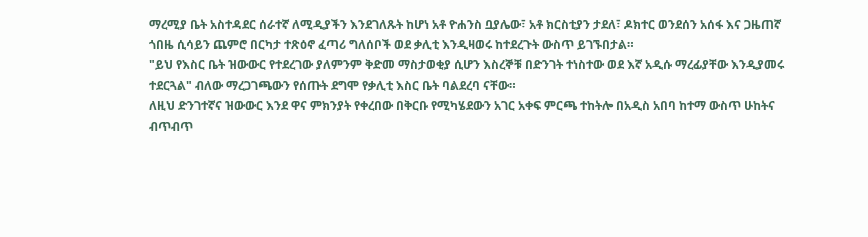ማረሚያ ቤት አስተዳደር ሰራተኛ ለሚዲያችን እንደገለጹት ከሆነ አቶ ዮሐንስ ቧያሌው፣ አቶ ክርስቲያን ታደለ፣ ዶክተር ወንደሰን አሰፋ እና ጋዜጠኛ ጎበዜ ሲሳይን ጨምሮ በርካታ ተጽዕኖ ፈጣሪ ግለሰቦች ወደ ቃሊቲ እንዲዛወሩ ከተደረጉት ውስጥ ይገኙበታል።
"ይህ የእስር ቤት ዝውውር የተደረገው ያለምንም ቅድመ ማስታወቂያ ሲሆን እስረኞቹ በድንገት ተነስተው ወደ እኛ አዲሱ ማረፊያቸው እንዲያመሩ ተደርጓል" ብለው ማረጋገጫውን የሰጡት ደግሞ የቃሊቲ እስር ቤት ባልደረባ ናቸው።
ለዚህ ድንገተኛና ዝውውር እንደ ዋና ምክንያት የቀረበው በቅርቡ የሚካሄደውን አገር አቀፍ ምርጫ ተከትሎ በአዲስ አበባ ከተማ ውስጥ ሁከትና ብጥብጥ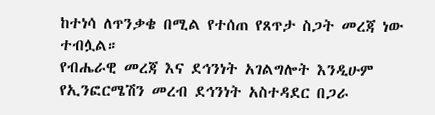ከተነሳ ለጥንቃቄ በሚል የተሰጠ የጸጥታ ስጋት መረጃ ነው ተብሏል።
የብሔራዊ መረጃ እና ደኅንነት አገልግሎት እንዲሁም የኢንፎርሜሽን መረብ ደኅንነት አስተዳደር በጋራ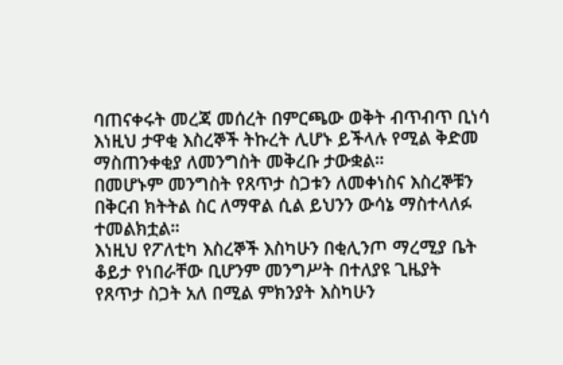ባጠናቀሩት መረጃ መሰረት በምርጫው ወቅት ብጥብጥ ቢነሳ እነዚህ ታዋቂ እስረኞች ትኩረት ሊሆኑ ይችላሉ የሚል ቅድመ ማስጠንቀቂያ ለመንግስት መቅረቡ ታውቋል።
በመሆኑም መንግስት የጸጥታ ስጋቱን ለመቀነስና እስረኞቹን በቅርብ ክትትል ስር ለማዋል ሲል ይህንን ውሳኔ ማስተላለፉ ተመልክቷል።
እነዚህ የፖለቲካ እስረኞች እስካሁን በቂሊንጦ ማረሚያ ቤት ቆይታ የነበራቸው ቢሆንም መንግሥት በተለያዩ ጊዜያት የጸጥታ ስጋት አለ በሚል ምክንያት እስካሁን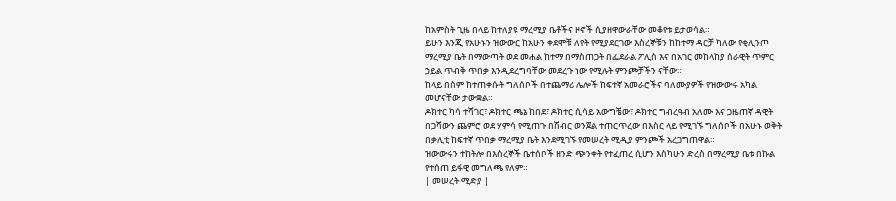ከአምስት ጊዜ በላይ ከተለያዩ ማረሚያ ቤቶችና ዞኖች ሲያዘዋውራቸው መቆየቱ ይታወሳል።
ይሁን እንጂ የአሁኑን ዝውውር ከአሁን ቀደሞቹ ለየት የሚያደርገው እስረኞቹን ከከተማ ዳርቻ ካለው የቂሊንጦ ማረሚያ ቤት በማውጣት ወደ መሐል ከተማ በማስጠጋት በፌደራል ፖሊስ እና በአገር መከላከያ ሰራዊት ጥምር ኃይል ጥብቅ ጥበቃ እንዲደረግባቸው መደረጉ ነው የሚሉት ምንጮቻችን ናቸው።
ከላይ በስም ከተጠቀሱት ግለሰቦች በተጨማሪ ሌሎች ከፍተኛ አመራሮችና ባለሙያዎች የዝውውሩ አካል መሆናቸው ታውቋል።
ዶክተር ካሳ ተሻገር፣ ዶክተር ጫኔ ከበደ፣ ዶክተር ሲሳይ አውግቼው፣ ዶክተር ግብረዓብ አለሙ እና ጋዜጠኛ ዳዊት በጋሻውን ጨምሮ ወደ ሃምሳ የሚጠጉ በሽብር ወንጀል ተጠርጥረው በእስር ላይ የሚገኙ ግለሰቦች በአሁኑ ወቅት በቃሊቲ ከፍተኛ ጥበቃ ማረሚያ ቤት እንደሚገኙ የመሠረት ሚዲያ ምንጮች አረጋግጠዋል።
ዝውውሩን ተከትሎ በእስረኞች ቤተሰቦች ዘንድ ጭንቀት የተፈጠረ ሲሆን እስካሁን ድረስ በማረሚያ ቤቱ በኩል የተሰጠ ይፋዊ መግለጫ የለም።
| መሠረት ሚድያ |